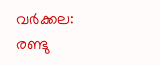വർക്കല: രണ്ടു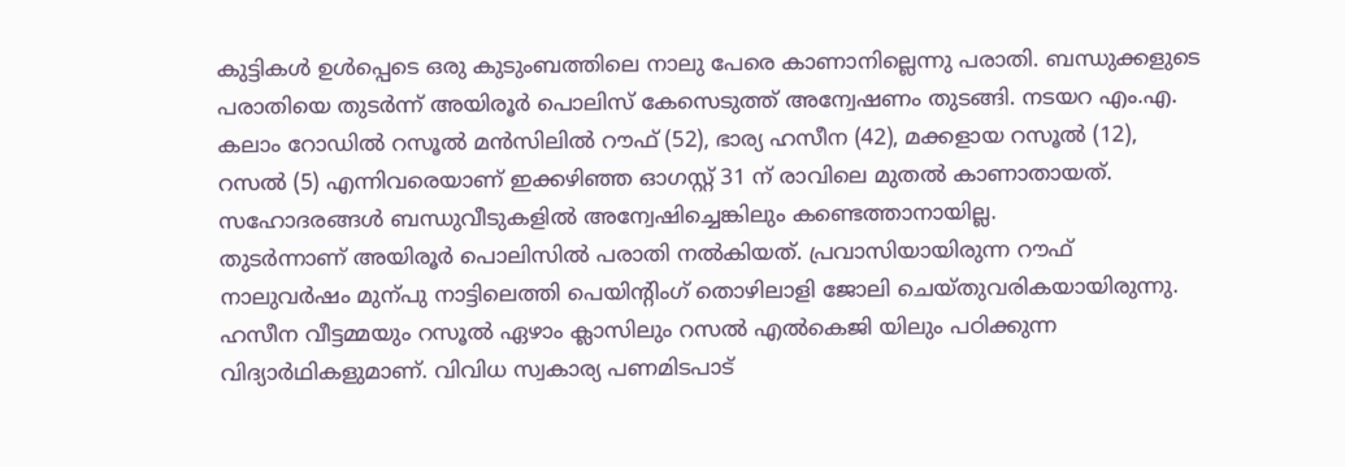കുട്ടികൾ ഉൾപ്പെടെ ഒരു കുടുംബത്തിലെ നാലു പേരെ കാണാനില്ലെന്നു പരാതി. ബന്ധുക്കളുടെ പരാതിയെ തുടർന്ന് അയിരൂർ പൊലിസ് കേസെടുത്ത് അന്വേഷണം തുടങ്ങി. നടയറ എം.എ. കലാം റോഡിൽ റസൂൽ മൻസിലിൽ റൗഫ് (52), ഭാര്യ ഹസീന (42), മക്കളായ റസൂൽ (12), റസൽ (5) എന്നിവരെയാണ് ഇക്കഴിഞ്ഞ ഓഗസ്റ്റ് 31 ന് രാവിലെ മുതൽ കാണാതായത്. സഹോദരങ്ങൾ ബന്ധുവീടുകളിൽ അന്വേഷിച്ചെങ്കിലും കണ്ടെത്താനായില്ല.
തുടർന്നാണ് അയിരൂർ പൊലിസിൽ പരാതി നൽകിയത്. പ്രവാസിയായിരുന്ന റൗഫ് നാലുവർഷം മുന്പു നാട്ടിലെത്തി പെയിന്റിംഗ് തൊഴിലാളി ജോലി ചെയ്തുവരികയായിരുന്നു. ഹസീന വീട്ടമ്മയും റസൂൽ ഏഴാം ക്ലാസിലും റസൽ എൽകെജി യിലും പഠിക്കുന്ന വിദ്യാർഥികളുമാണ്. വിവിധ സ്വകാര്യ പണമിടപാട്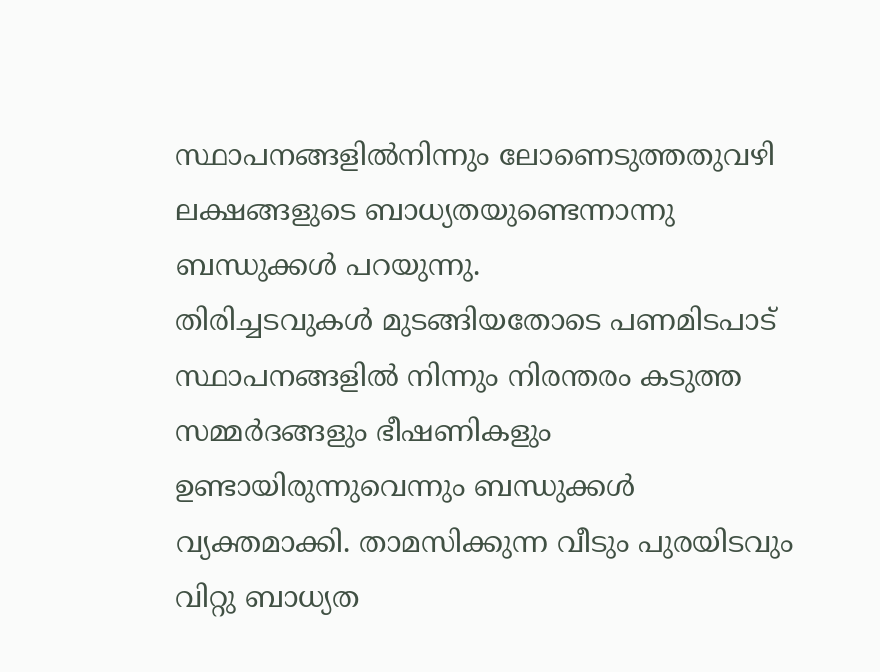സ്ഥാപനങ്ങളിൽനിന്നും ലോണെടുത്തതുവഴി ലക്ഷങ്ങളുടെ ബാധ്യതയുണ്ടെന്നാന്നു ബന്ധുക്കൾ പറയുന്നു.
തിരിച്ചടവുകൾ മുടങ്ങിയതോടെ പണമിടപാട് സ്ഥാപനങ്ങളിൽ നിന്നും നിരന്തരം കടുത്ത സമ്മർദങ്ങളും ഭീഷണികളും ഉണ്ടായിരുന്നുവെന്നും ബന്ധുക്കൾ വ്യക്തമാക്കി. താമസിക്കുന്ന വീടും പുരയിടവും വിറ്റു ബാധ്യത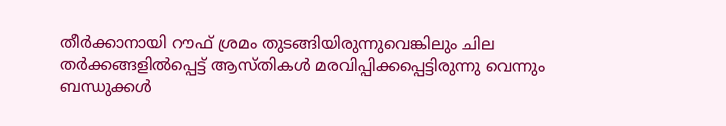തീർക്കാനായി റൗഫ് ശ്രമം തുടങ്ങിയിരുന്നുവെങ്കിലും ചില തർക്കങ്ങളിൽപ്പെട്ട് ആസ്തികൾ മരവിപ്പിക്കപ്പെട്ടിരുന്നു വെന്നും ബന്ധുക്കൾ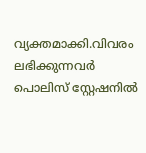വ്യക്തമാക്കി.വിവരം ലഭിക്കുന്നവർ പൊലിസ് സ്റ്റേഷനിൽ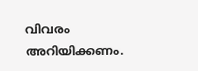വിവരം അറിയിക്കണം.